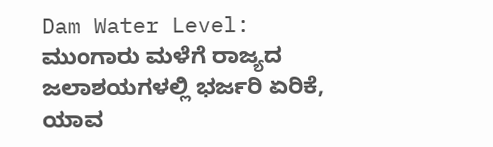Dam Water Level: ಮುಂಗಾರು ಮಳೆಗೆ ರಾಜ್ಯದ ಜಲಾಶಯಗಳಲ್ಲಿ ಭರ್ಜರಿ ಏರಿಕೆ, ಯಾವ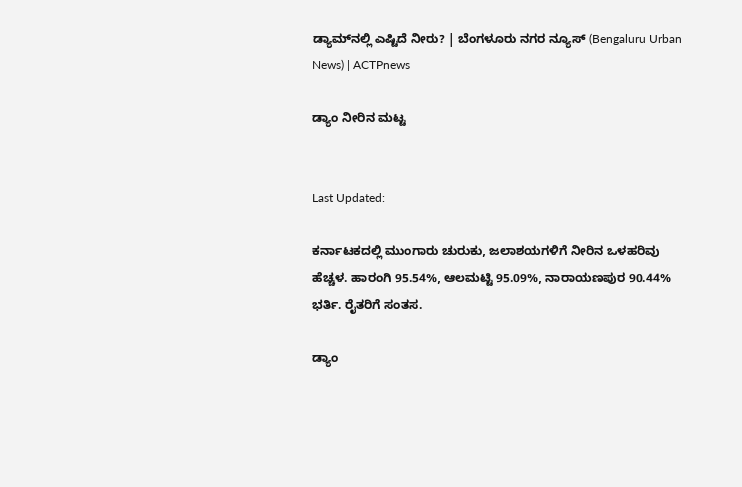ಡ್ಯಾಮ್‍ನಲ್ಲಿ ಎಷ್ಟಿದೆ ನೀರು? | ಬೆಂಗಳೂರು ನಗರ ನ್ಯೂಸ್ (Bengaluru Urban News) | ACTPnews

ಡ್ಯಾಂ ನೀರಿನ ಮಟ್ಟ


Last Updated:

ಕರ್ನಾಟಕದಲ್ಲಿ ಮುಂಗಾರು ಚುರುಕು, ಜಲಾಶಯಗಳಿಗೆ ನೀರಿನ ಒಳಹರಿವು ಹೆಚ್ಚಳ. ಹಾರಂಗಿ 95.54%, ಆಲಮಟ್ಟಿ 95.09%, ನಾರಾಯಣಪುರ 90.44% ಭರ್ತಿ. ರೈತರಿಗೆ ಸಂತಸ.

ಡ್ಯಾಂ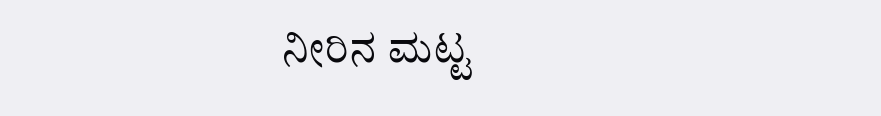ನೀರಿನ ಮಟ್ಟ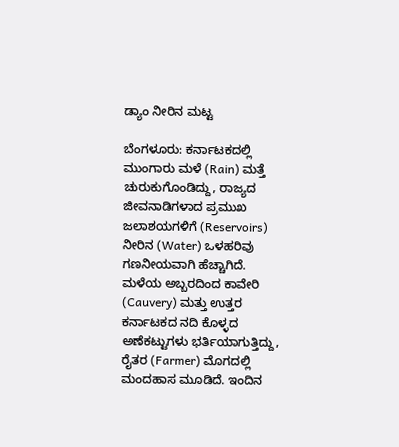ಡ್ಯಾಂ ನೀರಿನ ಮಟ್ಟ

ಬೆಂಗಳೂರು: ಕರ್ನಾಟಕದಲ್ಲಿ ಮುಂಗಾರು ಮಳೆ (Rain) ಮತ್ತೆ ಚುರುಕುಗೊಂಡಿದ್ದು, ರಾಜ್ಯದ ಜೀವನಾಡಿಗಳಾದ ಪ್ರಮುಖ ಜಲಾಶಯಗಳಿಗೆ (Reservoirs) ನೀರಿನ (Water) ಒಳಹರಿವು ಗಣನೀಯವಾಗಿ ಹೆಚ್ಚಾಗಿದೆ. ಮಳೆಯ ಅಬ್ಬರದಿಂದ ಕಾವೇರಿ (Cauvery) ಮತ್ತು ಉತ್ತರ ಕರ್ನಾಟಕದ ನದಿ ಕೊಳ್ಳದ ಅಣೆಕಟ್ಟುಗಳು ಭರ್ತಿಯಾಗುತ್ತಿದ್ದು, ರೈತರ (Farmer) ಮೊಗದಲ್ಲಿ ಮಂದಹಾಸ ಮೂಡಿದೆ. ಇಂದಿನ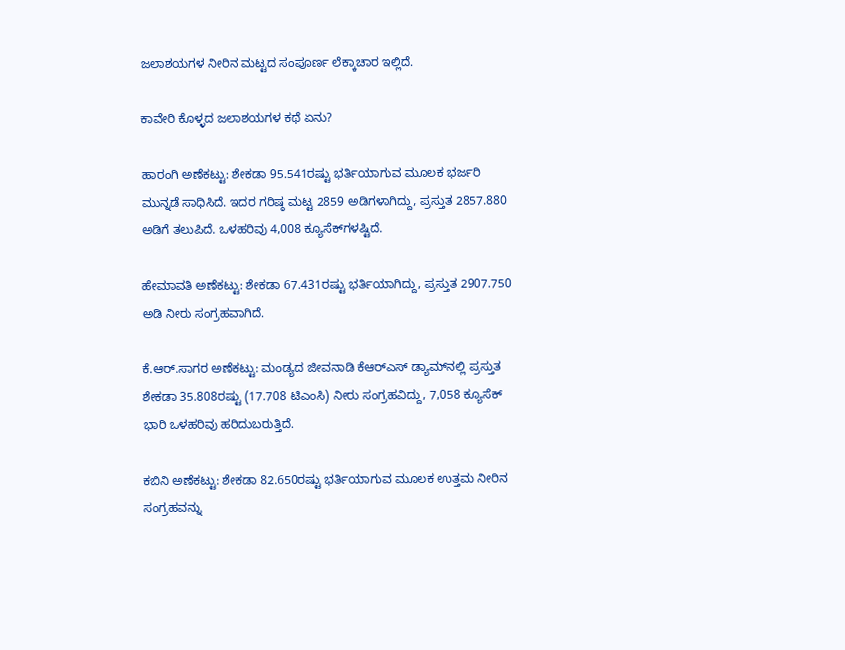ಜಲಾಶಯಗಳ ನೀರಿನ ಮಟ್ಟದ ಸಂಪೂರ್ಣ ಲೆಕ್ಕಾಚಾರ ಇಲ್ಲಿದೆ.

ಕಾವೇರಿ ಕೊಳ್ಳದ ಜಲಾಶಯಗಳ ಕಥೆ ಏನು?

ಹಾರಂಗಿ ಅಣೆಕಟ್ಟು: ಶೇಕಡಾ 95.541ರಷ್ಟು ಭರ್ತಿಯಾಗುವ ಮೂಲಕ ಭರ್ಜರಿ ಮುನ್ನಡೆ ಸಾಧಿಸಿದೆ. ಇದರ ಗರಿಷ್ಠ ಮಟ್ಟ 2859 ಅಡಿಗಳಾಗಿದ್ದು, ಪ್ರಸ್ತುತ 2857.880 ಅಡಿಗೆ ತಲುಪಿದೆ. ಒಳಹರಿವು 4,008 ಕ್ಯೂಸೆಕ್‍ಗಳಷ್ಟಿದೆ.

ಹೇಮಾವತಿ ಅಣೆಕಟ್ಟು: ಶೇಕಡಾ 67.431ರಷ್ಟು ಭರ್ತಿಯಾಗಿದ್ದು, ಪ್ರಸ್ತುತ 2907.750 ಅಡಿ ನೀರು ಸಂಗ್ರಹವಾಗಿದೆ.

ಕೆ.ಆರ್.ಸಾಗರ ಅಣೆಕಟ್ಟು: ಮಂಡ್ಯದ ಜೀವನಾಡಿ ಕೆಆರ್‍ಎಸ್ ಡ್ಯಾಮ್‍ನಲ್ಲಿ ಪ್ರಸ್ತುತ ಶೇಕಡಾ 35.808ರಷ್ಟು (17.708 ಟಿಎಂಸಿ) ನೀರು ಸಂಗ್ರಹವಿದ್ದು, 7,058 ಕ್ಯೂಸೆಕ್ ಭಾರಿ ಒಳಹರಿವು ಹರಿದುಬರುತ್ತಿದೆ.

ಕಬಿನಿ ಅಣೆಕಟ್ಟು: ಶೇಕಡಾ 82.650ರಷ್ಟು ಭರ್ತಿಯಾಗುವ ಮೂಲಕ ಉತ್ತಮ ನೀರಿನ ಸಂಗ್ರಹವನ್ನು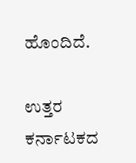ಹೊಂದಿದೆ.

ಉತ್ತರ ಕರ್ನಾಟಕದ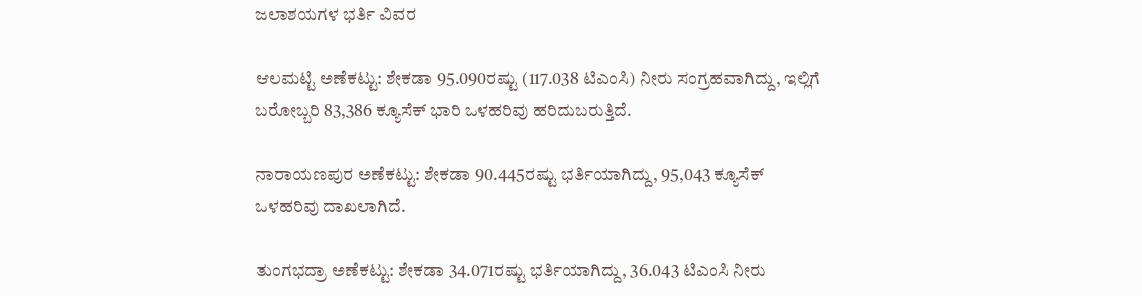ಜಲಾಶಯಗಳ ಭರ್ತಿ ವಿವರ

ಆಲಮಟ್ಟಿ ಅಣೆಕಟ್ಟು: ಶೇಕಡಾ 95.090ರಷ್ಟು (117.038 ಟಿಎಂಸಿ) ನೀರು ಸಂಗ್ರಹವಾಗಿದ್ದು, ಇಲ್ಲಿಗೆ ಬರೋಬ್ಬರಿ 83,386 ಕ್ಯೂಸೆಕ್ ಭಾರಿ ಒಳಹರಿವು ಹರಿದುಬರುತ್ತಿದೆ.

ನಾರಾಯಣಪುರ ಅಣೆಕಟ್ಟು: ಶೇಕಡಾ 90.445ರಷ್ಟು ಭರ್ತಿಯಾಗಿದ್ದು, 95,043 ಕ್ಯೂಸೆಕ್ ಒಳಹರಿವು ದಾಖಲಾಗಿದೆ.

ತುಂಗಭದ್ರಾ ಅಣೆಕಟ್ಟು: ಶೇಕಡಾ 34.071ರಷ್ಟು ಭರ್ತಿಯಾಗಿದ್ದು, 36.043 ಟಿಎಂಸಿ ನೀರು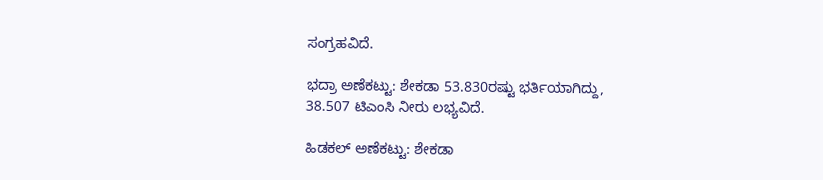ಸಂಗ್ರಹವಿದೆ.

ಭದ್ರಾ ಅಣೆಕಟ್ಟು: ಶೇಕಡಾ 53.830ರಷ್ಟು ಭರ್ತಿಯಾಗಿದ್ದು, 38.507 ಟಿಎಂಸಿ ನೀರು ಲಭ್ಯವಿದೆ.

ಹಿಡಕಲ್ ಅಣೆಕಟ್ಟು: ಶೇಕಡಾ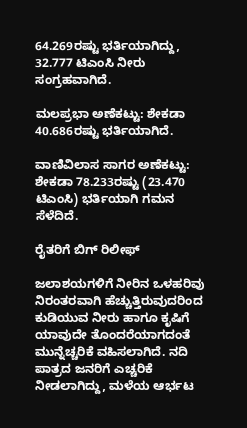64.269ರಷ್ಟು ಭರ್ತಿಯಾಗಿದ್ದು, 32.777 ಟಿಎಂಸಿ ನೀರು ಸಂಗ್ರಹವಾಗಿದೆ.

ಮಲಪ್ರಭಾ ಅಣೆಕಟ್ಟು: ಶೇಕಡಾ 40.686ರಷ್ಟು ಭರ್ತಿಯಾಗಿದೆ.

ವಾಣಿವಿಲಾಸ ಸಾಗರ ಅಣೆಕಟ್ಟು: ಶೇಕಡಾ 78.233ರಷ್ಟು (23.470 ಟಿಎಂಸಿ) ಭರ್ತಿಯಾಗಿ ಗಮನ ಸೆಳೆದಿದೆ.

ರೈತರಿಗೆ ಬಿಗ್ ರಿಲೀಫ್

ಜಲಾಶಯಗಳಿಗೆ ನೀರಿನ ಒಳಹರಿವು ನಿರಂತರವಾಗಿ ಹೆಚ್ಚುತ್ತಿರುವುದರಿಂದ ಕುಡಿಯುವ ನೀರು ಹಾಗೂ ಕೃಷಿಗೆ ಯಾವುದೇ ತೊಂದರೆಯಾಗದಂತೆ ಮುನ್ನೆಚ್ಚರಿಕೆ ವಹಿಸಲಾಗಿದೆ. ನದಿ ಪಾತ್ರದ ಜನರಿಗೆ ಎಚ್ಚರಿಕೆ ನೀಡಲಾಗಿದ್ದು, ಮಳೆಯ ಆರ್ಭಟ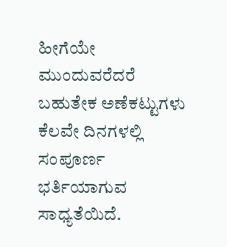ಹೀಗೆಯೇ ಮುಂದುವರೆದರೆ ಬಹುತೇಕ ಅಣೆಕಟ್ಟುಗಳು ಕೆಲವೇ ದಿನಗಳಲ್ಲಿ ಸಂಪೂರ್ಣ ಭರ್ತಿಯಾಗುವ ಸಾಧ್ಯತೆಯಿದೆ.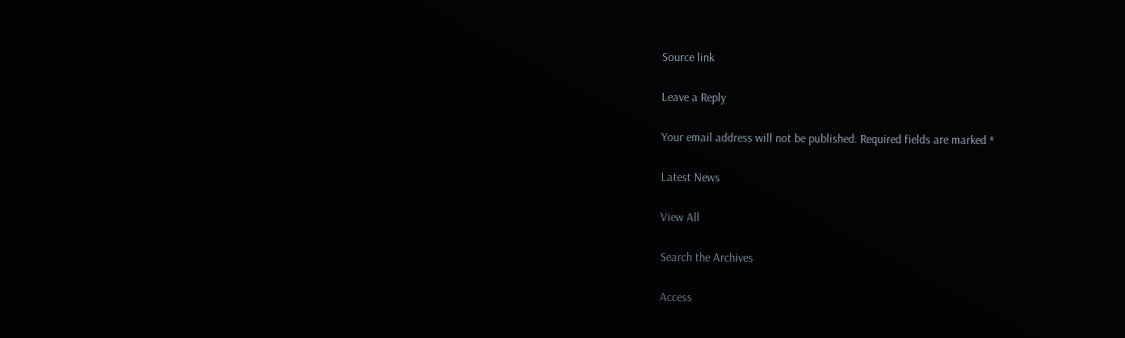Source link

Leave a Reply

Your email address will not be published. Required fields are marked *

Latest News

View All

Search the Archives

Access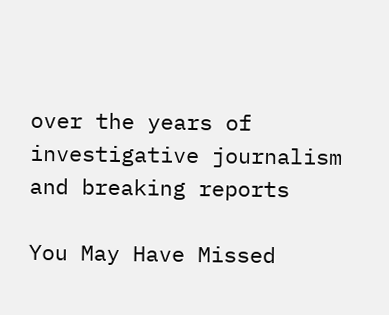over the years of investigative journalism and breaking reports

You May Have Missed